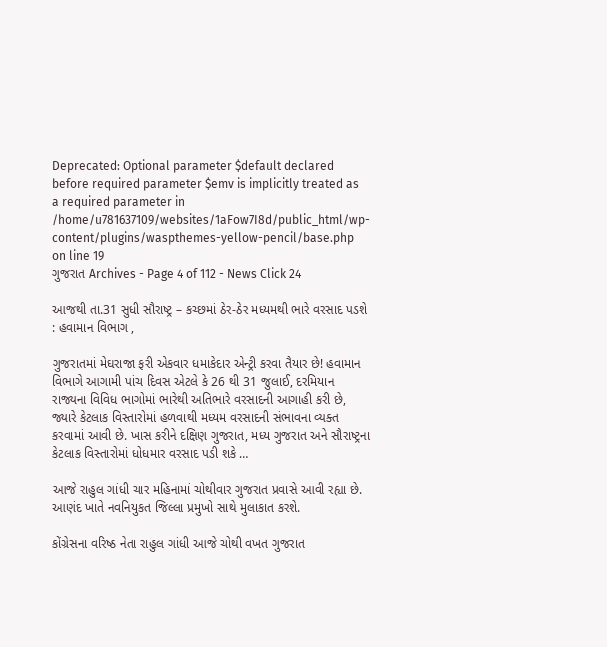Deprecated: Optional parameter $default declared before required parameter $emv is implicitly treated as a required parameter in /home/u781637109/websites/1aFow7I8d/public_html/wp-content/plugins/waspthemes-yellow-pencil/base.php on line 19
ગુજરાત Archives - Page 4 of 112 - News Click 24

આજથી તા.31 સુધી સૌરાષ્ટ્ર – કચ્છમાં ઠેર-ઠેર મધ્યમથી ભારે વરસાદ પડશે : હવામાન વિભાગ ,

ગુજરાતમાં મેઘરાજા ફરી એકવાર ધમાકેદાર એન્ટ્રી કરવા તૈયાર છે! હવામાન વિભાગે આગામી પાંચ દિવસ એટલે કે 26 થી 31 જુલાઈ, દરમિયાન રાજ્યના વિવિધ ભાગોમાં ભારેથી અતિભારે વરસાદની આગાહી કરી છે, જ્યારે કેટલાક વિસ્તારોમાં હળવાથી મધ્યમ વરસાદની સંભાવના વ્યક્ત કરવામાં આવી છે. ખાસ કરીને દક્ષિણ ગુજરાત, મધ્ય ગુજરાત અને સૌરાષ્ટ્રના કેટલાક વિસ્તારોમાં ધોધમાર વરસાદ પડી શકે …

આજે રાહુલ ગાંધી ચાર મહિનામાં ચોથીવાર ગુજરાત પ્રવાસે આવી રહ્યા છે. આણંદ ખાતે નવનિયુકત જિલ્લા પ્રમુખો સાથે મુલાકાત કરશે.

કોંગ્રેસના વરિષ્ઠ નેતા રાહુલ ગાંધી આજે ચોથી વખત ગુજરાત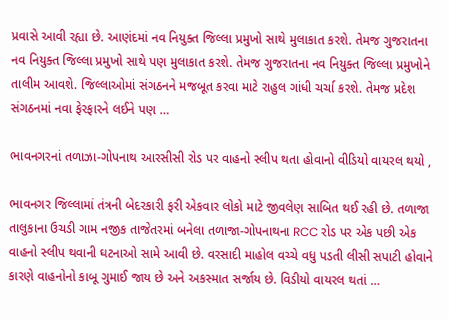પ્રવાસે આવી રહ્યા છે. આણંદમાં નવ નિયુક્ત જિલ્લા પ્રમુખો સાથે મુલાકાત કરશે. તેમજ ગુજરાતના નવ નિયુક્ત જિલ્લા પ્રમુખો સાથે પણ મુલાકાત કરશે. તેમજ ગુજરાતના નવ નિયુક્ત જિલ્લા પ્રમુખોને તાલીમ આવશે. જિલ્લાઓમાં સંગઠનને મજબૂત કરવા માટે રાહુલ ગાંધી ચર્ચા કરશે. તેમજ પ્રદેશ સંગઠનમાં નવા ફેરફારને લઈને પણ …

ભાવનગરનાં તળાઝા-ગોપનાથ આરસીસી રોડ પર વાહનો સ્લીપ થતા હોવાનો વીડિયો વાયરલ થયો ,

ભાવનગર જિલ્લામાં તંત્રની બેદરકારી ફરી એકવાર લોકો માટે જીવલેણ સાબિત થઈ રહી છે. તળાજા તાલુકાના ઉચડી ગામ નજીક તાજેતરમાં બનેલા તળાજા-ગોપનાથના RCC રોડ પર એક પછી એક વાહનો સ્લીપ થવાની ઘટનાઓ સામે આવી છે. વરસાદી માહોલ વચ્ચે વધુ પડતી લીસી સપાટી હોવાને કારણે વાહનોનો કાબૂ ગુમાઈ જાય છે અને અકસ્માત સર્જાય છે. વિડીયો વાયરલ થતાં …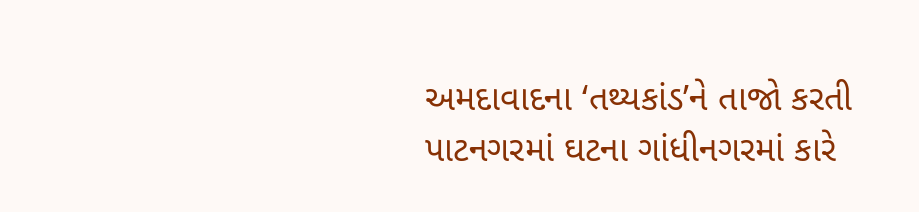અમદાવાદના ‘તથ્યકાંડ’ને તાજો કરતી પાટનગરમાં ઘટના ગાંધીનગરમાં કારે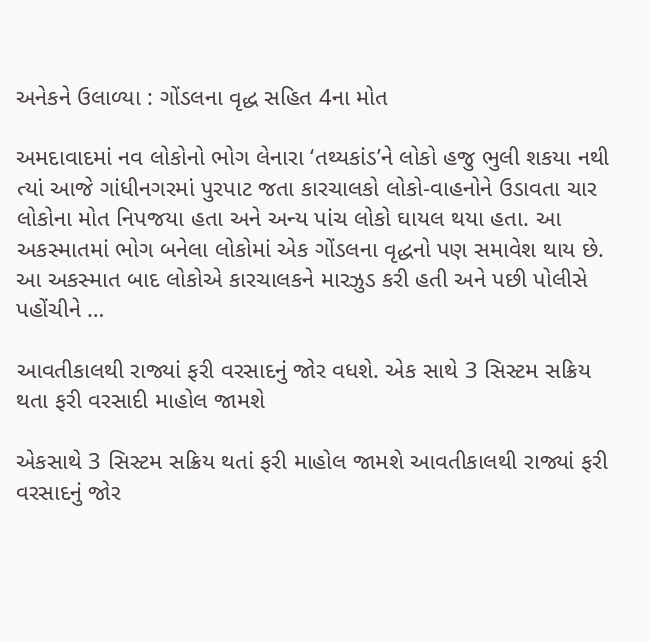અનેકને ઉલાળ્યા : ગોંડલના વૃદ્ધ સહિત 4ના મોત

અમદાવાદમાં નવ લોકોનો ભોગ લેનારા ‘તથ્યકાંડ’ને લોકો હજુ ભુલી શકયા નથી ત્યાં આજે ગાંધીનગરમાં પુરપાટ જતા કારચાલકો લોકો-વાહનોને ઉડાવતા ચાર લોકોના મોત નિપજયા હતા અને અન્ય પાંચ લોકો ઘાયલ થયા હતા. આ અકસ્માતમાં ભોગ બનેલા લોકોમાં એક ગોંડલના વૃદ્ધનો પણ સમાવેશ થાય છે. આ અકસ્માત બાદ લોકોએ કારચાલકને મારઝુડ કરી હતી અને પછી પોલીસે પહોંચીને …

આવતીકાલથી રાજ્યાં ફરી વરસાદનું જોર વધશે. એક સાથે 3 સિસ્ટમ સક્રિય થતા ફરી વરસાદી માહોલ જામશે

એકસાથે 3 સિસ્ટમ સક્રિય થતાં ફરી માહોલ જામશે આવતીકાલથી રાજ્યાં ફરી વરસાદનું જોર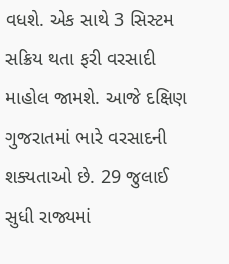વધશે. એક સાથે 3 સિસ્ટમ સક્રિય થતા ફરી વરસાદી માહોલ જામશે. આજે દક્ષિણ ગુજરાતમાં ભારે વરસાદની શક્યતાઓ છે. 29 જુલાઈ સુધી રાજ્યમાં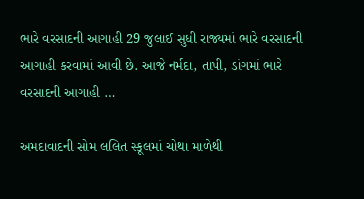ભારે વરસાદની આગાહી 29 જુલાઈ સુધી રાજ્યમાં ભારે વરસાદની આગાહી કરવામાં આવી છે. આજે નર્મદા, તાપી, ડાંગમાં ભારે વરસાદની આગાહી …

અમદાવાદની સોમ લલિત સ્કૂલમાં ચોથા માળેથી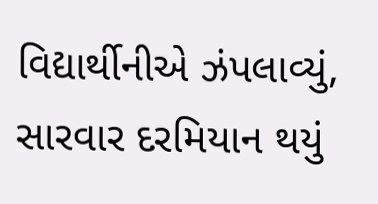વિદ્યાર્થીનીએ ઝંપલાવ્યું, સારવાર દરમિયાન થયું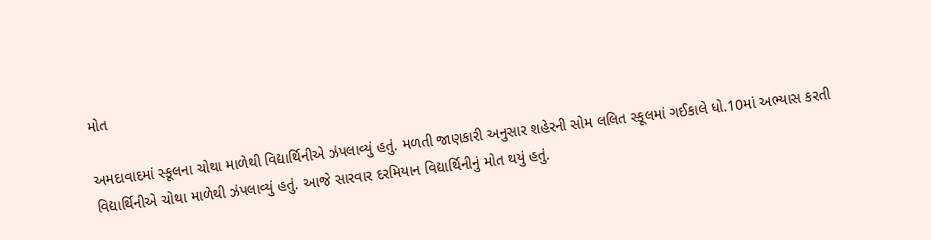મોત

અમદાવાદમાં સ્કૂલના ચોથા માળેથી વિદ્યાર્થિનીએ ઝંપલાવ્યું હતું. મળતી જાણકારી અનુસાર શહેરની સોમ લલિત સ્કૂલમાં ગઈકાલે ધો.10માં અભ્યાસ કરતી વિદ્યાર્થિનીએ ચોથા માળેથી ઝંપલાવ્યું હતું. આજે સારવાર દરમિયાન વિદ્યાર્થિનીનું મોત થયું હતું.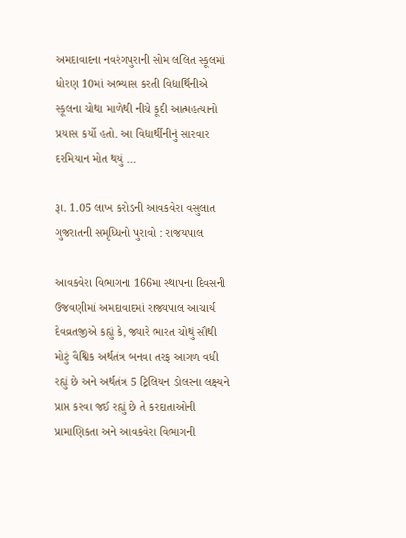અમદાવાદના નવરંગપુરાની સોમ લલિત સ્કૂલમાં ધોરણ 10માં અભ્યાસ કરતી વિદ્યાર્થિનીએ સ્કૂલના ચોથા માળેથી નીચે કૂદી આત્મહત્યાનો પ્રયાસ કર્યો હતો. આ વિદ્યાર્થીનીનું સારવાર દરમિયાન મોત થયું …

રૂા. 1.05 લાખ કરોડની આવકવેરા વસુલાત ગુજરાતની સમૃધ્ધિનો પુરાવો : રાજયપાલ

આવકવેરા વિભાગના 166મા સ્થાપના દિવસની ઉજવણીમાં અમદાવાદમાં રાજ્યપાલ આચાર્ય દેવવ્રતજીએ કહ્યું કે, જ્યારે ભારત ચોથું સૌથી મોટું વૈશ્વિક અર્થતંત્ર બનવા તરફ આગળ વધી રહ્યું છે અને અર્થતંત્ર 5 ટ્રિલિયન ડોલરના લક્ષ્યને પ્રાપ્ત કરવા જઈ રહ્યું છે તે કરદાતાઓની પ્રામાણિકતા અને આવકવેરા વિભાગની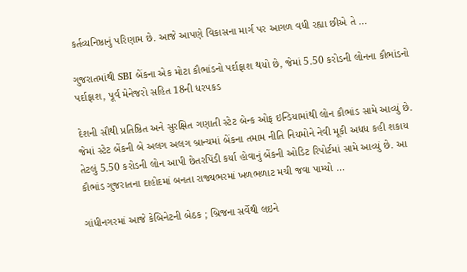કર્તવ્યનિષ્ઠાનું પરિણામ છે. આજે આપણે વિકાસના માર્ગ પર આગળ વધી રહ્યા છીએ તે …

ગુજરાતમાંથી SBI બેંકના એક મોટા કૌભાંડનો પર્દાફાશ થયો છે, જેમાં 5.50 કરોડની લોનના કૌભાંડનો પર્દાફાશ, પૂર્વ મેનેજરો સહિત 18ની ધરપકડ

દેશની સૌથી પ્રતિષ્ઠિત અને સુરક્ષિત ગણાતી સ્ટેટ બેન્ક ઓફ ઇન્ડિયામાંથી લોન કૌભાંડ સામે આવ્યું છે. જેમાં સ્ટેટ બેંકની બે અલગ અલગ બ્રાન્ચમાં બેંકના તમામ નીતિ નિયમોને નેવી મૂકી અધધ કહી શકાય તેટલું 5.50 કરોડની લોન આપી છેતરપિંડી કર્યા હોવાનું બેંકની ઓડિટ રિપોર્ટમાં સામે આવ્યું છે. આ કૌભાંડ ગુજરાતના દાહોદમાં બનતા રાજ્યભરમાં ખળભળાટ મચી જવા પામ્યો …

ગાંધીનગરમાં આજે કેબિનેટની બેઠક ; બ્રિજના સર્વેથી લઇને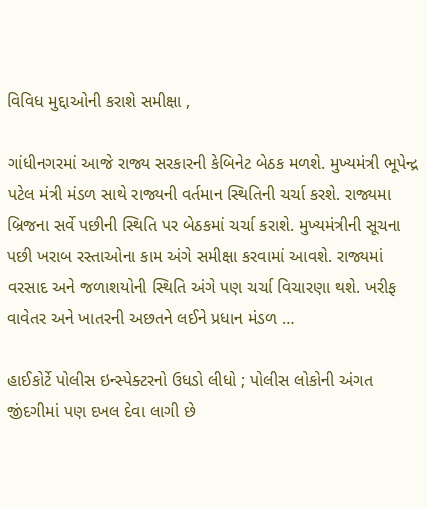વિવિધ મુદ્દાઓની કરાશે સમીક્ષા ,

ગાંધીનગરમાં આજે રાજ્ય સરકારની કેબિનેટ બેઠક મળશે. મુખ્યમંત્રી ભૂપેન્દ્ર પટેલ મંત્રી મંડળ સાથે રાજ્યની વર્તમાન સ્થિતિની ચર્ચા કરશે. રાજ્યમા બ્રિજના સર્વે પછીની સ્થિતિ પર બેઠકમાં ચર્ચા કરાશે. મુખ્યમંત્રીની સૂચના પછી ખરાબ રસ્તાઓના કામ અંગે સમીક્ષા કરવામાં આવશે. રાજ્યમાં વરસાદ અને જળાશયોની સ્થિતિ અંગે પણ ચર્ચા વિચારણા થશે. ખરીફ વાવેતર અને ખાતરની અછતને લઈને પ્રધાન મંડળ …

હાઈકોર્ટે પોલીસ ઇન્સ્પેક્ટરનો ઉધડો લીધો ; પોલીસ લોકોની અંગત જીંદગીમાં પણ દખલ દેવા લાગી છે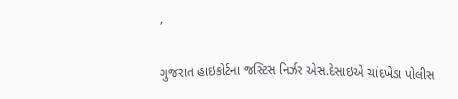,

ગુજરાત હાઇકોર્ટના જસ્ટિસ નિર્ઝર એસ.દેસાઇએ ચાંદખેડા પોલીસ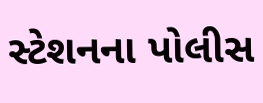સ્ટેશનના પોલીસ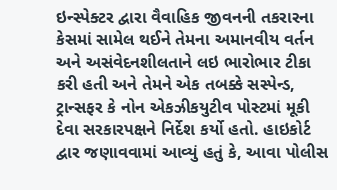ઇન્સ્પેક્ટર દ્વારા વૈવાહિક જીવનની તકરારના કેસમાં સામેલ થઈને તેમના અમાનવીય વર્તન અને અસંવેદનશીલતાને લઇ ભારોભાર ટીકા કરી હતી અને તેમને એક તબક્કે સસ્પેન્ડ, ટ્રાન્સફર કે નોન એકઝીકયુટીવ પોસ્ટમાં મૂકી દેવા સરકારપક્ષને નિર્દેશ કર્યો હતો. હાઇકોર્ટ દ્વાર જણાવવામાં આવ્યું હતું કે, આવા પોલીસ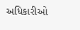અધિકારીઓ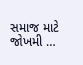સમાજ માટે જોખમી …